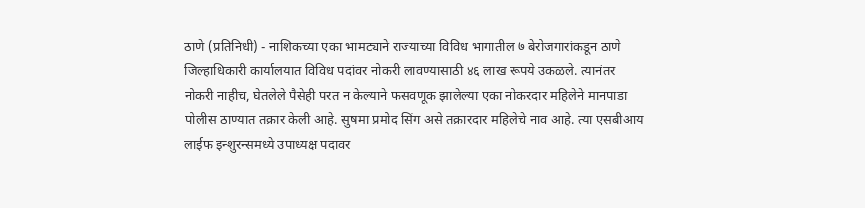ठाणे (प्रतिनिधी) - नाशिकच्या एका भामट्याने राज्याच्या विविध भागातील ७ बेरोजगारांकडून ठाणे जिल्हाधिकारी कार्यालयात विविध पदांवर नोकरी लावण्यासाठी ४६ लाख रूपये उकळले. त्यानंतर नोकरी नाहीच, घेतलेले पैसेही परत न केल्याने फसवणूक झालेल्या एका नोकरदार महिलेने मानपाडा पोलीस ठाण्यात तक्रार केली आहे. सुषमा प्रमोद सिंग असे तक्रारदार महिलेचे नाव आहे. त्या एसबीआय लाईफ इन्शुरन्समध्ये उपाध्यक्ष पदावर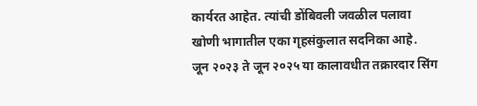कार्यरत आहेत. त्यांची डोंबिवली जवळील पलावा खोणी भागातील एका गृहसंकुलात सदनिका आहे. जून २०२३ ते जून २०२५ या कालावधीत तक्रारदार सिंग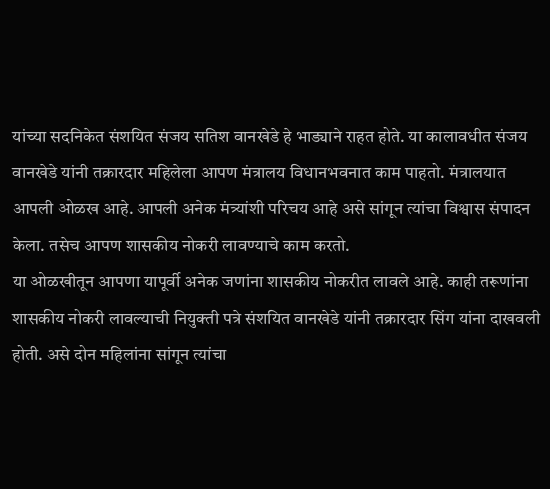यांच्या सदनिकेत संशयित संजय सतिश वानखेडे हे भाड्याने राहत होते. या कालावधीत संजय वानखेडे यांनी तक्रारदार महिलेला आपण मंत्रालय विधानभवनात काम पाहतो. मंत्रालयात आपली ओळख आहे. आपली अनेक मंत्र्यांशी परिचय आहे असे सांगून त्यांचा विश्वास संपादन केला. तसेच आपण शासकीय नोकरी लावण्याचे काम करतो.
या ओळखीतून आपणा यापूर्वी अनेक जणांना शासकीय नोकरीत लावले आहे. काही तरूणांना शासकीय नोकरी लावल्याची नियुक्ती पत्रे संशयित वानखेडे यांनी तक्रारदार सिंग यांना दाखवली होती. असे दोन महिलांना सांगून त्यांचा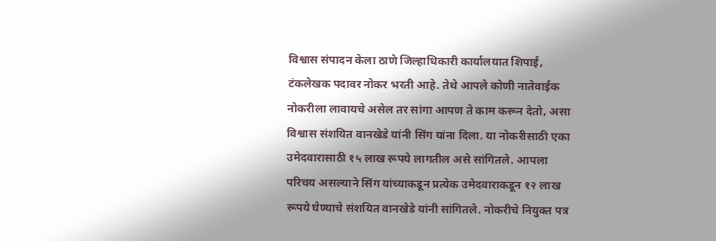विश्वास संपादन केला ठाणे जिल्हाधिकारी कार्यालयात शिपाई, टंकलेखक पदावर नोकर भरती आहे. तेथे आपले कोणी नातेवाईक नोकरीला लावायचे असेल तर सांगा आपण ते काम करून देतो, असा विश्वास संशयित वानखेडे यांनी सिंग यांना दिला. या नोकरीसाठी एका उमेदवारासाठी १५ लाख रूपये लागतील असे सांगितले. आपला परिचय असल्याने सिंग यांच्याकडून प्रत्येक उमेदवाराकडून १२ लाख रूपये घेण्याचे संशयित वानखेडे यांनी सांगितले. नोकरीचे नियुक्त पत्र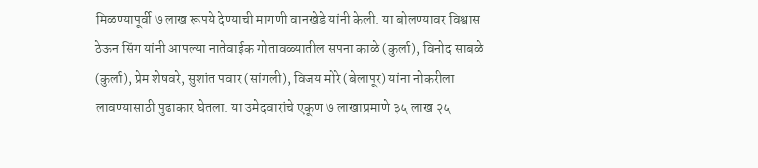मिळण्यापूर्वी ७ लाख रूपये देण्याची मागणी वानखेडे यांनी केली. या बोलण्यावर विश्वास ठेऊन सिंग यांनी आपल्या नातेवाईक गोतावळ्यातील सपना काळे (कुर्ला), विनोद साबळे (कुर्ला), प्रेम शेषवरे, सुशांत पवार (सांगली), विजय मोरे (बेलापूर) यांना नोकरीला लावण्यासाठी पुढाकार घेतला. या उमेदवारांचे एकूण ७ लाखाप्रमाणे ३५ लाख २५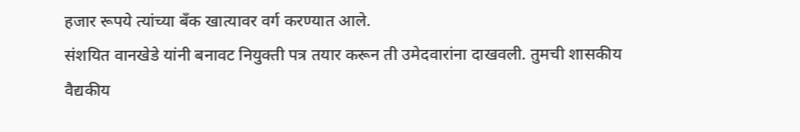हजार रूपये त्यांच्या बँक खात्यावर वर्ग करण्यात आले.
संशयित वानखेडे यांनी बनावट नियुक्ती पत्र तयार करून ती उमेदवारांना दाखवली. तुमची शासकीय वैद्यकीय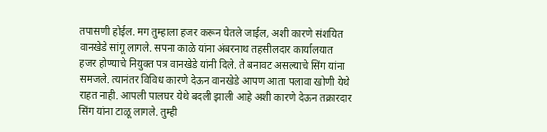तपासणी होईल. मग तुम्हाला हजर करून घेतले जाईल, अशी कारणे संशयित वानखेडे सांगू लागले. सपना काळे यांना अंबरनाथ तहसीलदार कार्यालयात हजर होण्याचे नियुक्त पत्र वानखेडे यांनी दिले. ते बनावट असल्याचे सिंग यांना समजले. त्यानंतर विविध कारणे देऊन वानखेडे आपण आता पलावा खोणी येथे राहत नाही. आपली पालघर येथे बदली झाली आहे अशी कारणे देऊन तक्रारदार सिंग यांना टाळू लागले. तुम्ही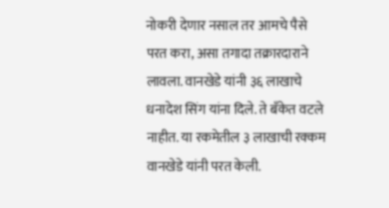नोकरी देणार नसाल तर आमचे पैसे परत करा, असा तगादा तक्रारदाराने लावला. वानखेडे यांनी ३६ लाखाचे धनादेश सिंग यांना दिले. ते बँकेत वटले नाहीत. या रकमेतील ३ लाखाची रक्कम वानखेडे यांनी परत केली.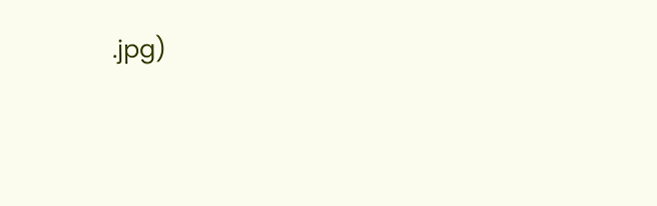.jpg)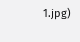1.jpg)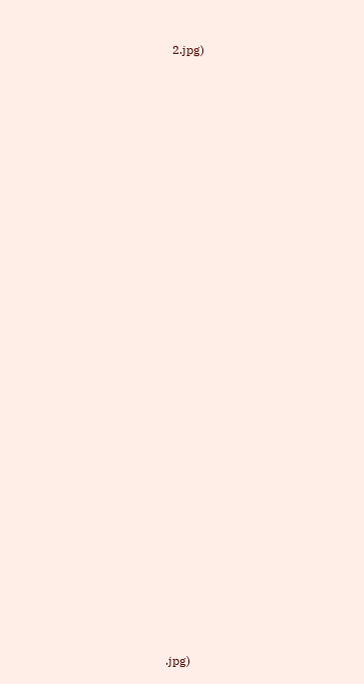2.jpg)





























.jpg)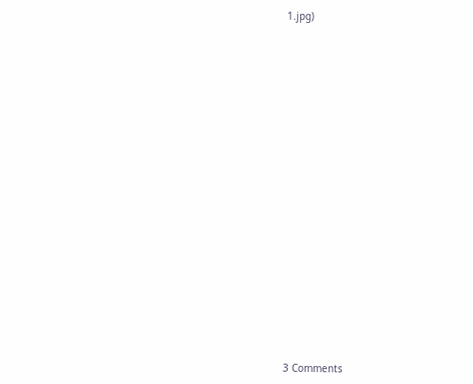1.jpg)





















3 Comments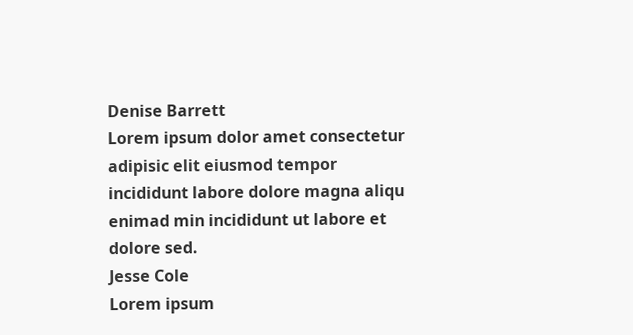Denise Barrett
Lorem ipsum dolor amet consectetur adipisic elit eiusmod tempor incididunt labore dolore magna aliqu enimad min incididunt ut labore et dolore sed.
Jesse Cole
Lorem ipsum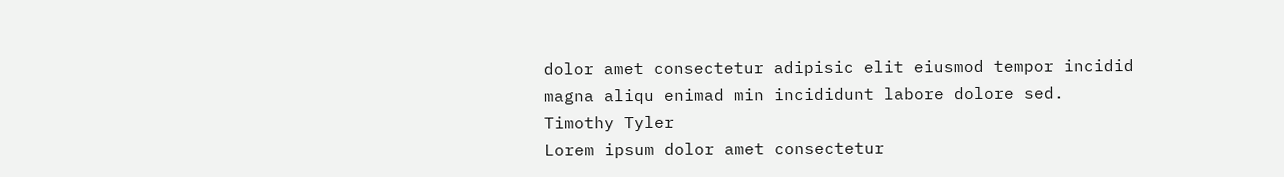dolor amet consectetur adipisic elit eiusmod tempor incidid magna aliqu enimad min incididunt labore dolore sed.
Timothy Tyler
Lorem ipsum dolor amet consectetur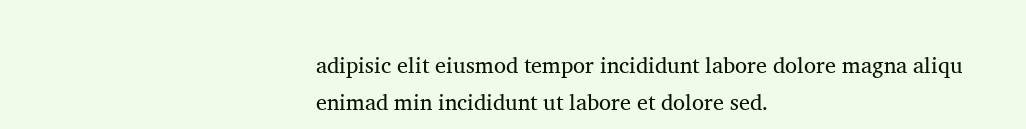adipisic elit eiusmod tempor incididunt labore dolore magna aliqu enimad min incididunt ut labore et dolore sed.